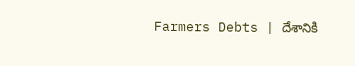Farmers Debts | దేశానికి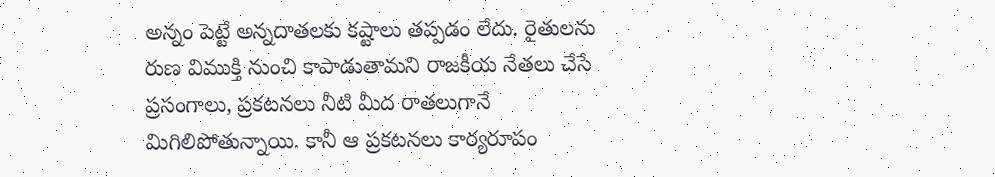అన్నం పెట్టే అన్నదాతలకు కష్టాలు తప్పడం లేదు. రైతులను రుణ విముక్తి నుంచి కాపాడుతామని రాజకీయ నేతలు చేసే ప్రసంగాలు, ప్రకటనలు నీటి మీద రాతలుగానే మిగిలిపోతున్నాయి. కానీ ఆ ప్రకటనలు కార్యరూపం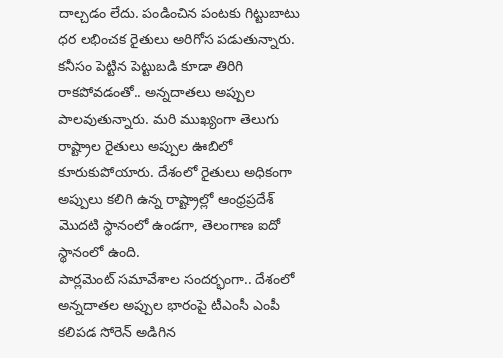దాల్చడం లేదు. పండించిన పంటకు గిట్టుబాటు ధర లభించక రైతులు అరిగోస పడుతున్నారు. కనీసం పెట్టిన పెట్టుబడి కూడా తిరిగి రాకపోవడంతో.. అన్నదాతలు అప్పుల పాలవుతున్నారు. మరి ముఖ్యంగా తెలుగు రాష్ట్రాల రైతులు అప్పుల ఊబిలో కూరుకుపోయారు. దేశంలో రైతులు అధికంగా అప్పులు కలిగి ఉన్న రాష్ట్రాల్లో ఆంధ్రప్రదేశ్ మొదటి స్థానంలో ఉండగా, తెలంగాణ ఐదో స్థానంలో ఉంది.
పార్లమెంట్ సమావేశాల సందర్భంగా.. దేశంలో అన్నదాతల అప్పుల భారంపై టీఎంసీ ఎంపీ కలిపడ సోరెన్ అడిగిన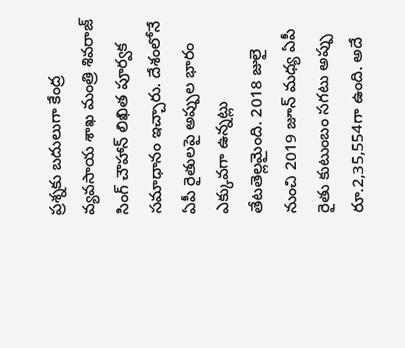ప్రశ్నకు బదులుగా కేంద్ర వ్యవసాయ శాఖ మంత్రి శివరాజ్ సింగ్ చౌహాన్ లిఖిత పూర్వక సమాధానం ఇచ్చారు. దేశంలోనే ఏపీ రైతులపై అప్పుల భారం ఎక్కువగా ఉన్నట్లు తేటతెల్లమైంది. 2018 జులై నుంచి 2019 జూన్ మధ్య ఏపీ రైతు కుటుంబం సగటు అప్పు రూ.2,35,554గా ఉంది. అదే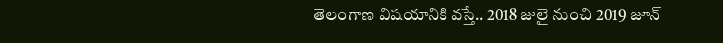తెలంగాణ విషయానికి వస్తే.. 2018 జులై నుంచి 2019 జూన్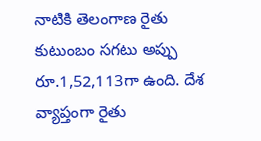నాటికి తెలంగాణ రైతు కుటుంబం సగటు అప్పు రూ.1,52,113గా ఉంది. దేశ వ్యాప్తంగా రైతు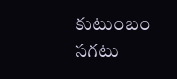కుటుంబం సగటు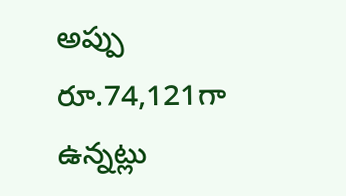అప్పు రూ.74,121గా ఉన్నట్లు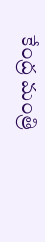కేంద్ర మంత్రి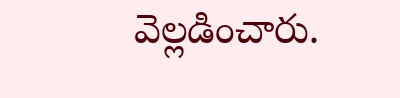వెల్లడించారు.